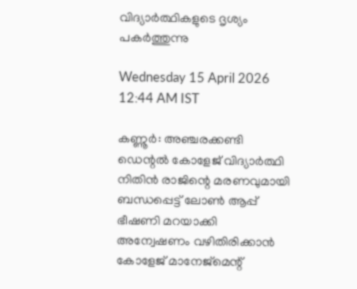വിദ്യാർത്ഥികളുടെ ദൃശ്യം പകർത്തുന്നു

Wednesday 15 April 2026 12:44 AM IST

കണ്ണൂർ: അഞ്ചരക്കണ്ടി ഡെന്റൽ കോളേജ് വിദ്യാർത്ഥി നിതിൻ രാജിന്റെ മരണവുമായി ബന്ധപ്പെട്ട് ലോൺ ആപ്പ് ഭീഷണി മറയാക്കി അന്വേഷണം വഴിതിരിക്കാൻ കോളേജ് മാനേജ്‌മെന്റ്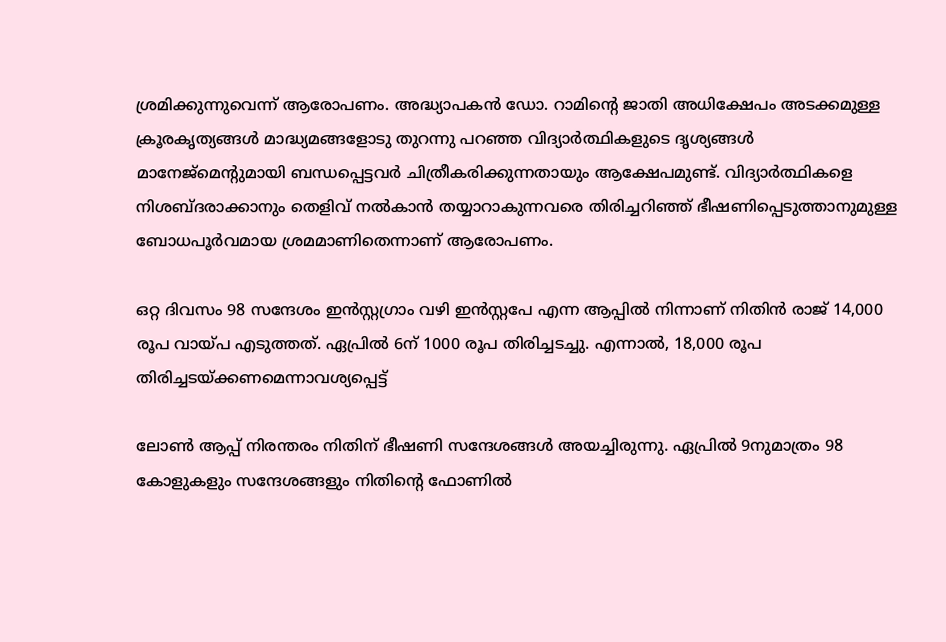ശ്രമിക്കുന്നുവെന്ന് ആരോപണം. അദ്ധ്യാപകൻ ഡോ. റാമിന്റെ ജാതി അധിക്ഷേപം അടക്കമുള്ള ക്രൂരകൃത്യങ്ങൾ മാദ്ധ്യമങ്ങളോടു തുറന്നു പറഞ്ഞ വിദ്യാർത്ഥികളുടെ ദൃശ്യങ്ങൾ മാനേജ്‌മെന്റുമായി ബന്ധപ്പെട്ടവർ ചിത്രീകരിക്കുന്നതായും ആക്ഷേപമുണ്ട്. വിദ്യാർത്ഥികളെ നിശബ്ദരാക്കാനും തെളിവ് നൽകാൻ തയ്യാറാകുന്നവരെ തിരിച്ചറിഞ്ഞ് ഭീഷണിപ്പെടുത്താനുമുള്ള ബോധപൂർവമായ ശ്രമമാണിതെന്നാണ് ആരോപണം.

ഒറ്റ ദിവസം 98 സന്ദേശം ഇൻസ്റ്റഗ്രാം വഴി ഇൻസ്റ്റപേ എന്ന ആപ്പിൽ നിന്നാണ് നിതിൻ രാജ് 14,000 രൂപ വായ്പ എടുത്തത്. ഏപ്രിൽ 6ന് 1000 രൂപ തിരിച്ചടച്ചു. എന്നാൽ, 18,000 രൂപ തിരിച്ചടയ്ക്കണമെന്നാവശ്യപ്പെട്ട്

ലോൺ ആപ്പ് നിരന്തരം നിതിന് ഭീഷണി സന്ദേശങ്ങൾ അയച്ചിരുന്നു. ഏപ്രിൽ 9നുമാത്രം 98 കോളുകളും സന്ദേശങ്ങളും നിതിന്റെ ഫോണിൽ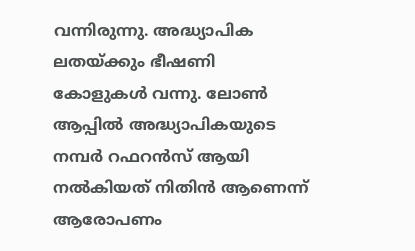വന്നിരുന്നു. അദ്ധ്യാപിക ലതയ്ക്കും ഭീഷണി കോളുകൾ വന്നു. ലോൺ ആപ്പിൽ അദ്ധ്യാപികയുടെ നമ്പർ റഫറൻസ് ആയി നൽകിയത് നിതിൻ ആണെന്ന് ആരോപണം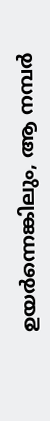ഉയർന്നെങ്കിലും, ആ നമ്പർ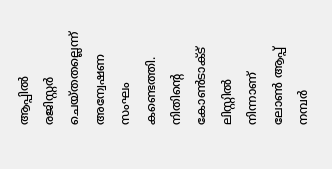ആപ്പിൽ രജിസ്റ്റർ ചെയ്തതല്ലെന്ന് അന്വേഷണ സംഘം കണ്ടെത്തി. നിതിന്റെ കോൺടാക്ട് ലിസ്റ്റിൽ നിന്നാണ് ലോൺ ആപ്പ് നമ്പർ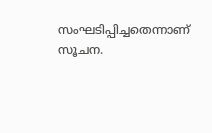സംഘടിപ്പിച്ചതെന്നാണ് സൂചന.